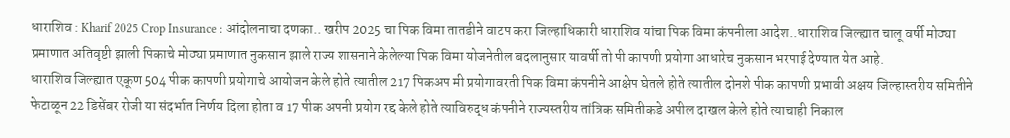धाराशिव : Kharif 2025 Crop Insurance : आंदोलनाचा दणका.. खरीप 2025 चा पिक विमा तातडीने वाटप करा जिल्हाधिकारी धाराशिव यांचा पिक विमा कंपनीला आदेश..धाराशिव जिल्ह्यात चालू वर्षी मोठ्या प्रमाणात अतिवृष्टी झाली पिकाचे मोठ्या प्रमाणात नुकसान झाले राज्य शासनाने केलेल्या पिक विमा योजनेतील बदलानुसार यावर्षी तो पी कापणी प्रयोगा आधारेच नुकसान भरपाई देण्यात येत आहे.
धाराशिव जिल्ह्यात एकूण 504 पीक कापणी प्रयोगाचे आयोजन केले होते त्यातील 217 पिकअप मी प्रयोगावरती पिक विमा कंपनीने आक्षेप घेतले होते त्यातील दोनशे पीक कापणी प्रभावी अक्षय जिल्हास्तरीय समितीने फेटाळून 22 डिसेंबर रोजी या संदर्भात निर्णय दिला होता व 17 पीक अपनी प्रयोग रद्द केले होते त्याविरुद्ध कंपनीने राज्यस्तरीय तांत्रिक समितीकडे अपील दाखल केले होते त्याचाही निकाल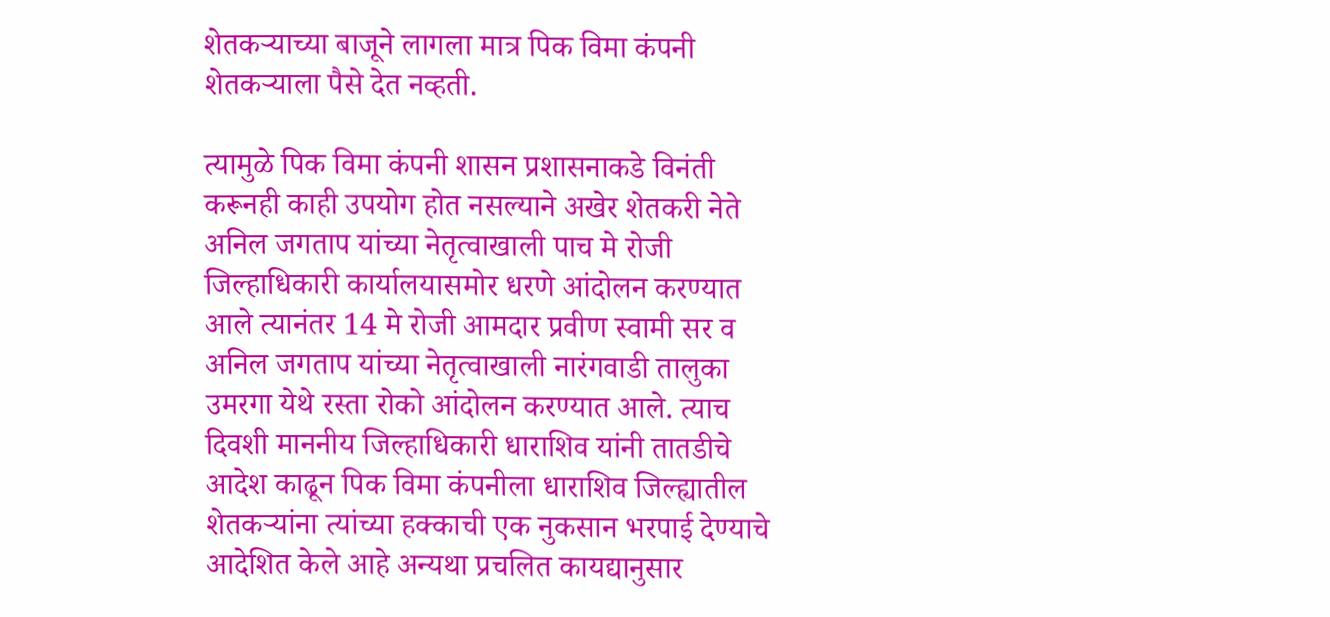शेतकऱ्याच्या बाजूने लागला मात्र पिक विमा कंपनी शेतकऱ्याला पैसे देत नव्हती.

त्यामुळे पिक विमा कंपनी शासन प्रशासनाकडे विनंती करूनही काही उपयोग होत नसल्याने अखेर शेतकरी नेते अनिल जगताप यांच्या नेतृत्वाखाली पाच मे रोजी जिल्हाधिकारी कार्यालयासमोर धरणे आंदोलन करण्यात आले त्यानंतर 14 मे रोजी आमदार प्रवीण स्वामी सर व अनिल जगताप यांच्या नेतृत्वाखाली नारंगवाडी तालुका उमरगा येथे रस्ता रोको आंदोलन करण्यात आले. त्याच दिवशी माननीय जिल्हाधिकारी धाराशिव यांनी तातडीचे आदेश काढून पिक विमा कंपनीला धाराशिव जिल्ह्यातील शेतकऱ्यांना त्यांच्या हक्काची एक नुकसान भरपाई देण्याचे आदेशित केले आहे अन्यथा प्रचलित कायद्यानुसार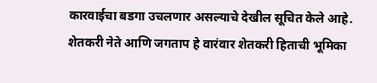कारवाईचा बडगा उचलणार असल्याचे देखील सूचित केले आहे.
शेतकरी नेते आणि जगताप हे वारंवार शेतकरी हिताची भूमिका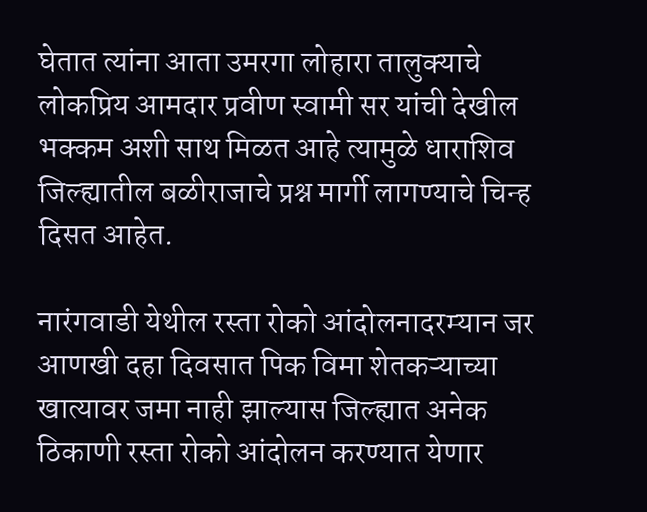घेतात त्यांना आता उमरगा लोहारा तालुक्याचे लोकप्रिय आमदार प्रवीण स्वामी सर यांची देखील भक्कम अशी साथ मिळत आहे त्यामुळे धाराशिव जिल्ह्यातील बळीराजाचे प्रश्न मार्गी लागण्याचे चिन्ह दिसत आहेत.

नारंगवाडी येथील रस्ता रोको आंदोलनादरम्यान जर आणखी दहा दिवसात पिक विमा शेतकऱ्याच्या खात्यावर जमा नाही झाल्यास जिल्ह्यात अनेक ठिकाणी रस्ता रोको आंदोलन करण्यात येणार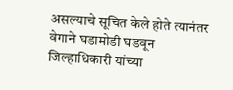असल्याचे सूचित केले होते त्यानंतर वेगाने घडामोडी घडवून जिल्हाधिकारी यांच्या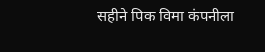सहीने पिक विमा कंपनीला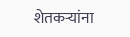शेतकऱ्यांना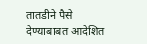तातडीने पैसे देण्याबाबत आदेशित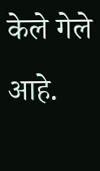केले गेले आहे.